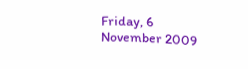Friday, 6 November 2009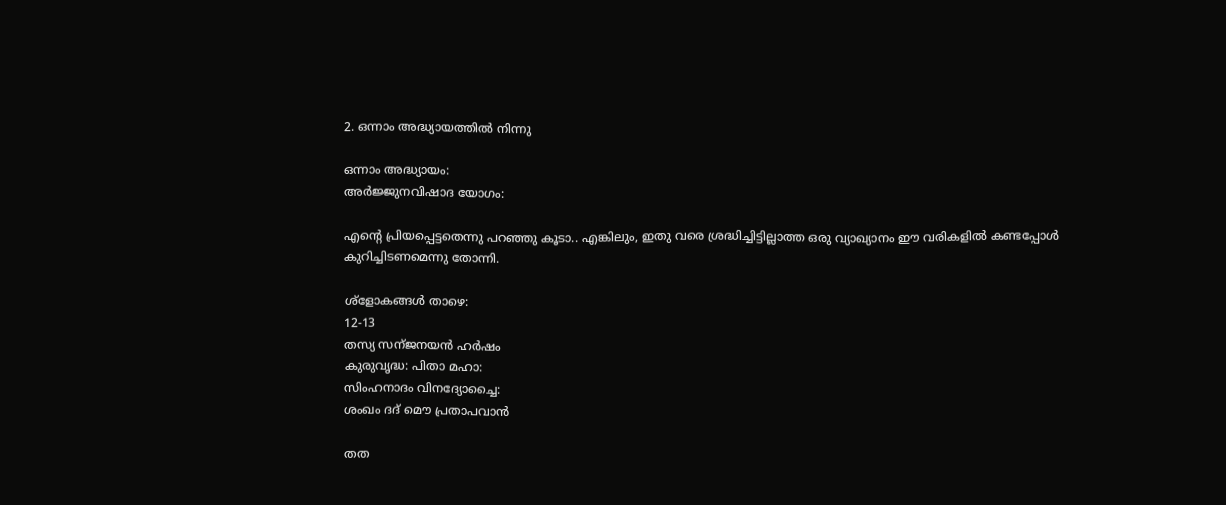2. ഒന്നാം അദ്ധ്യായത്തില്‍ നിന്നു

ഒന്നാം അദ്ധ്യായം:
അര്‍ജ്ജുനവിഷാദ യോഗം:

എന്റെ പ്രിയപ്പെട്ടതെന്നു പറഞ്ഞു കൂടാ.. എങ്കിലും, ഇതു വരെ ശ്രദ്ധിച്ചിട്ടില്ലാത്ത ഒരു വ്യാഖ്യാനം ഈ വരികളില്‍ കണ്ടപ്പോള്‍ കുറിച്ചിടണമെന്നു തോന്നി.

ശ്ളോകങ്ങള്‍ താഴെ:
12-13
തസ്യ സന്ജനയന്‍ ഹര്‍ഷം
കുരുവൃദ്ധ: പിതാ മഹാ:
സിംഹനാദം വിനദ്യോച്ചൈ:
ശംഖം ദദ് മൌ പ്രതാപവാന്‍

തത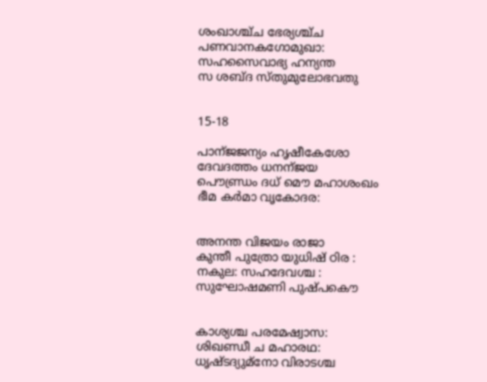ശംഖാശ്ച്ച ഭേര്യശ്ച്ച
പണവാനകഗോമുഖാ:
സഹസൈവാഭ്യ ഹന്യന്ത
സ ശബ്ദ സ്തുമുലോഭവതു


15-18

പാന്ജജന്യം ഹൃഷീകേശോ
ദേവദത്തം ധനന്ജയ
പൌണ്ഡ്രം ദധ് മൌ മഹാശംഖം
ഭീമ കര്‍മാ വൃകോദര:


അനന്ത വിജയം രാജാ
കുന്തീ പുത്രോ യുധിഷ്‌ ഠിര :
നകുല: സഹദേവശ്ച :
സുഘോഷമണി പുഷ്പകൌ


കാശ്യശ്ച പരമേഷ്വാസ:
ശിഖണ്ഡീ ച മഹാരഥ:
ധൃഷ്ടദ്യുമ്നോ വിരാടശ്ച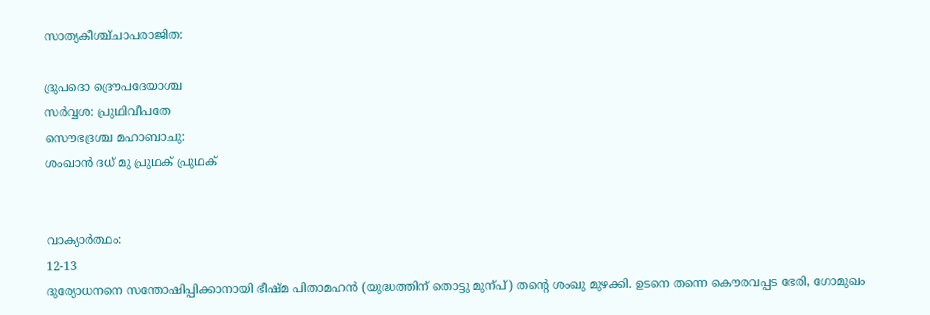സാത്യകീശ്ച്ചാപരാജിത:

ദ്രുപദൊ ദ്രൌപദേയാശ്ച
സര്‍വ്വശ: പ്രുഥിവീപതേ
സൌഭദ്രശ്ച മഹാബാചു:
ശംഖാന്‍ ദധ് മു പ്രുഥക് പ്രുഥക്


വാക്യാര്‍ത്ഥം:
12-13
ദുര്യോധനനെ സന്തോഷിപ്പിക്കാനായി ഭീഷ്മ പിതാമഹന്‍ (യുദ്ധത്തിന് തൊട്ടു മുന്പ്) തന്റെ ശംഖു മുഴക്കി. ഉടനെ തന്നെ കൌരവപ്പട ഭേരി, ഗോമുഖം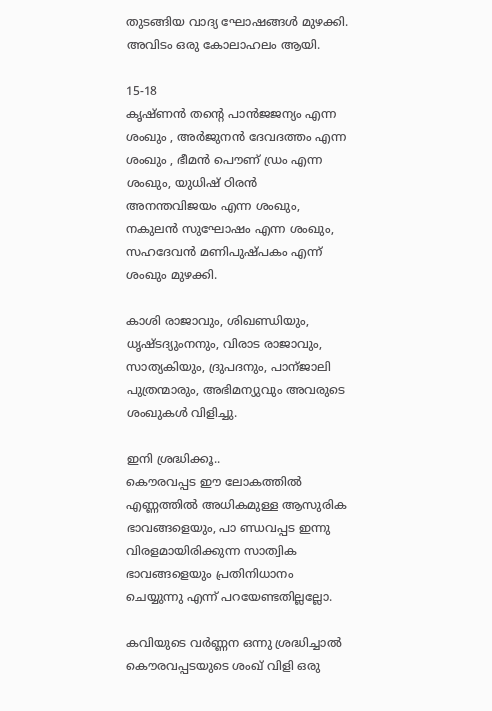തുടങ്ങിയ വാദ്യ ഘോഷങ്ങള്‍ മുഴക്കി. അവിടം ഒരു കോലാഹലം ആയി.

15-18
കൃഷ്ണന്‍ തന്റെ പാന്‍ജജന്യം എന്ന ശംഖും , അര്‍ജുനന്‍ ദേവദത്തം എന്ന ശംഖും , ഭീമന്‍ പൌണ് ഡ്രം എന്ന ശംഖും, യുധിഷ്‌ ഠിരന്‍ അനന്തവിജയം എന്ന ശംഖും, നകുലന്‍ സുഘോഷം എന്ന ശംഖും, സഹദേവന്‍ മണിപുഷ്പകം എന്ന് ശംഖും മുഴക്കി.

കാശി രാജാവും, ശിഖണ്ഡിയും, ധൃഷ്ടദ്യുംനനും, വിരാട രാജാവും, സാത്യകിയും, ദ്രുപദനും, പാന്ജാലി പുത്രന്മാരും, അഭിമന്യുവും അവരുടെ ശംഖുകള്‍ വിളിച്ചു.

ഇനി ശ്രദ്ധിക്കൂ..
കൌരവപ്പട ഈ ലോകത്തില്‍ എണ്ണത്തില്‍ അധികമുള്ള ആസുരിക ഭാവങ്ങളെയും, പാ ണ്ഡവപ്പട ഇന്നു വിരളമായിരിക്കുന്ന സാത്വിക ഭാവങ്ങളെയും പ്രതിനിധാനം ചെയ്യുന്നു എന്ന് പറയേണ്ടതില്ലല്ലോ.

കവിയുടെ വര്‍ണ്ണന ഒന്നു ശ്രദ്ധിച്ചാല്‍ കൌരവപ്പടയുടെ ശംഖ് വിളി ഒരു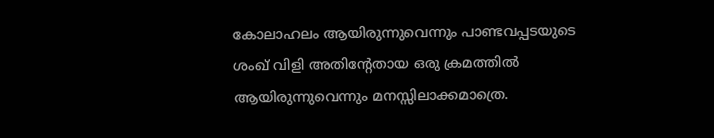കോലാഹലം ആയിരുന്നുവെന്നും പാണ്ടവപ്പടയുടെ ശംഖ് വിളി അതിന്റേതായ ഒരു ക്രമത്തില്‍ ആയിരുന്നുവെന്നും മനസ്സിലാക്കമാത്രെ.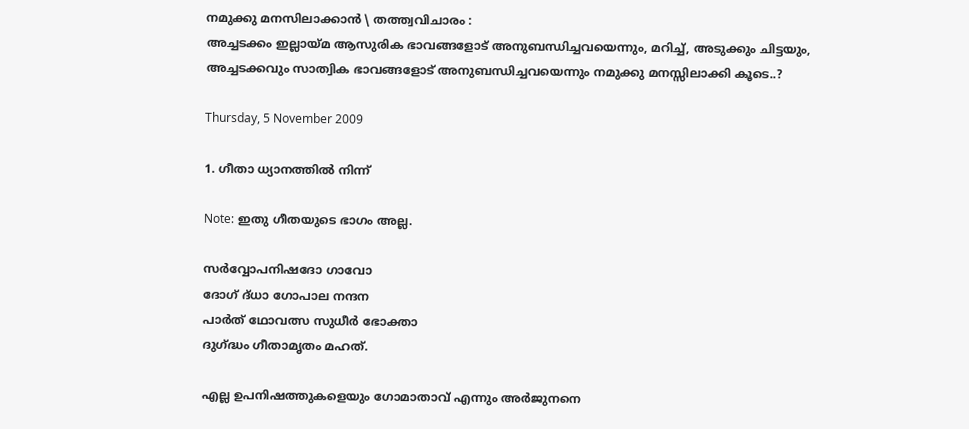നമുക്കു മനസിലാക്കാന്‍ \ തത്ത്വവിചാരം :
അച്ചടക്കം ഇല്ലായ്മ ആസുരിക ഭാവങ്ങളോട് അനുബന്ധിച്ചവയെന്നും, മറിച്ച്, അടുക്കും ചിട്ടയും, അച്ചടക്കവും സാത്വിക ഭാവങ്ങളോട് അനുബന്ധിച്ചവയെന്നും നമുക്കു മനസ്സിലാക്കി കൂടെ..?

Thursday, 5 November 2009

1. ഗീതാ ധ്യാനത്തില്‍ നിന്ന്

Note: ഇതു ഗീതയുടെ ഭാഗം അല്ല.

സര്‍വ്വോപനിഷദോ ഗാവോ
ദോഗ് ദ്‌ധാ ഗോപാല നന്ദന
പാര്‍ത്‌ ഥോവത്സ സുധീര്‍ ഭോക്താ
ദുഗ്ദ്ധം ഗീതാമൃതം മഹത്.

എല്ല ഉപനിഷത്തുകളെയും ഗോമാതാവ് എന്നും അര്‍ജുനനെ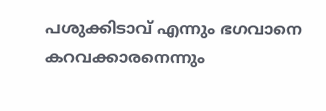പശുക്കിടാവ് എന്നും ഭഗവാനെ കറവക്കാരനെന്നും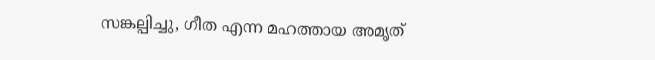സങ്കല്പിച്ചു, ഗീത എന്ന മഹത്തായ അമൃത്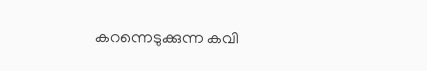കറന്നെടുക്കുന്ന കവി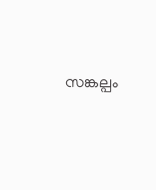സങ്കല്പം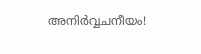അനിര്‍വ്വചനീയം!